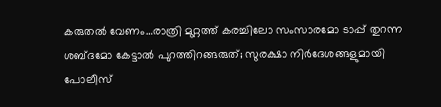കരുതല്‍ വേണം…രാത്രി മുറ്റത്ത് കരച്ചിലോ സംസാരമോ ടാപ്പ് തുറന്ന ശബ്ദമോ കേട്ടാല്‍ പുറത്തിറങ്ങരുത്; സുരക്ഷാ നിര്‍ദേശങ്ങളുമായി പോലീസ്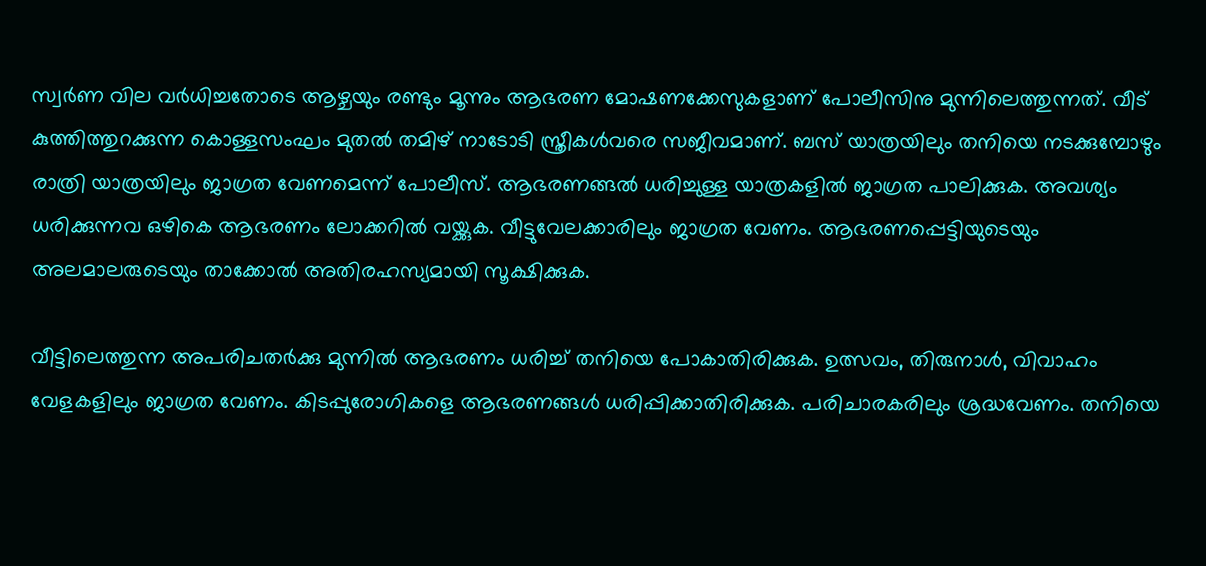സ്വര്‍ണ വില വര്‍ധിച്ചതോടെ ആഴ്ചയും രണ്ടും മൂന്നും ആഭരണ മോഷണക്കേസുകളാണ് പോലീസിനു മുന്നിലെത്തുന്നത്. വീട് കുത്തിത്തുറക്കുന്ന കൊള്ളസംഘം മുതല്‍ തമിഴ് നാടോടി സ്ത്രീകള്‍വരെ സജീവമാണ്. ബസ് യാത്രയിലും തനിയെ നടക്കുമ്പോഴും രാത്രി യാത്രയിലും ജാഗ്രത വേണമെന്ന് പോലീസ്. ആഭരണങ്ങല്‍ ധരിച്ചുള്ള യാത്രകളില്‍ ജാഗ്രത പാലിക്കുക. അവശ്യം ധരിക്കുന്നവ ഒഴികെ ആഭരണം ലോക്കറില്‍ വയ്ക്കുക. വീട്ടുവേലക്കാരിലും ജാഗ്രത വേണം. ആഭരണപ്പെട്ടിയുടെയും അലമാലരുടെയും താക്കോല്‍ അതിരഹസ്യമായി സൂക്ഷിക്കുക.

വീട്ടിലെത്തുന്ന അപരിചതര്‍ക്കു മുന്നില്‍ ആഭരണം ധരിച്ച് തനിയെ പോകാതിരിക്കുക. ഉത്സവം, തിരുനാള്‍, വിവാഹം വേളകളിലും ജാഗ്രത വേണം. കിടപ്പുരോഗികളെ ആഭരണങ്ങള്‍ ധരിപ്പിക്കാതിരിക്കുക. പരിചാരകരിലും ശ്രദ്ധവേണം. തനിയെ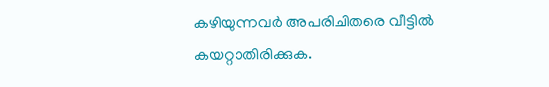കഴിയുന്നവര്‍ അപരിചിതരെ വീട്ടില്‍ കയറ്റാതിരിക്കുക.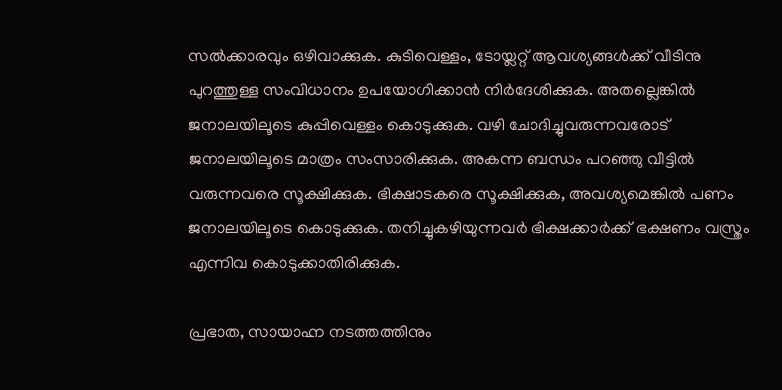സല്‍ക്കാരവും ഒഴിവാക്കുക. കുടിവെള്ളം, ടോയ്ലറ്റ് ആവശ്യങ്ങള്‍ക്ക് വീടിനു പുറത്തുള്ള സംവിധാനം ഉപയോഗിക്കാന്‍ നിര്‍ദേശിക്കുക. അതല്ലെങ്കില്‍ ജനാലയിലൂടെ കുപ്പിവെള്ളം കൊടുക്കുക. വഴി ചോദിച്ചുവരുന്നവരോട് ജനാലയിലൂടെ മാത്രം സംസാരിക്കുക. അകന്ന ബന്ധം പറഞ്ഞു വീട്ടില്‍ വരുന്നവരെ സൂക്ഷിക്കുക. ഭിക്ഷാടകരെ സൂക്ഷിക്കുക, അവശ്യമെങ്കില്‍ പണം ജനാലയിലൂടെ കൊടുക്കുക. തനിച്ചുകഴിയുന്നവര്‍ ഭിക്ഷക്കാര്‍ക്ക് ഭക്ഷണം വസ്ത്രം എന്നിവ കൊടുക്കാതിരിക്കുക.

പ്രഭാത, സായാഹ്ന നടത്തത്തിനും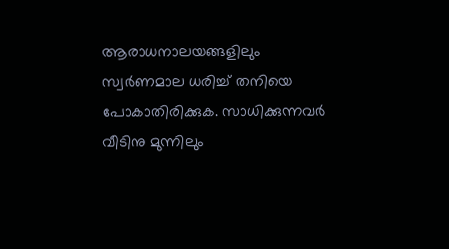ആരാധനാലയങ്ങളിലും സ്വര്‍ണമാല ധരിച്ച് തനിയെ പോകാതിരിക്കുക. സാധിക്കുന്നവര്‍ വീടിനു മുന്നിലും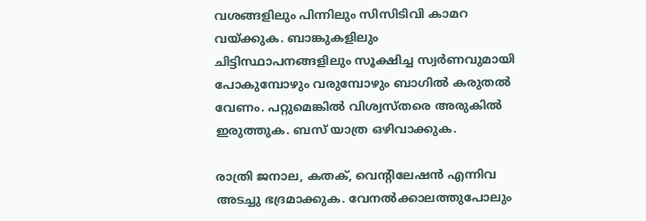വശങ്ങളിലും പിന്നിലും സിസിടിവി കാമറ വയ്ക്കുക. ബാങ്കുകളിലും ചിട്ടിസ്ഥാപനങ്ങളിലും സൂക്ഷിച്ച സ്വര്‍ണവുമായി പോകുമ്പോഴും വരുമ്പോഴും ബാഗില്‍ കരുതല്‍ വേണം. പറ്റുമെങ്കില്‍ വിശ്വസ്തരെ അരുകില്‍ ഇരുത്തുക. ബസ് യാത്ര ഒഴിവാക്കുക.

രാത്രി ജനാല, കതക്, വെന്റിലേഷന്‍ എന്നിവ അടച്ചു ഭദ്രമാക്കുക. വേനല്‍ക്കാലത്തുപോലും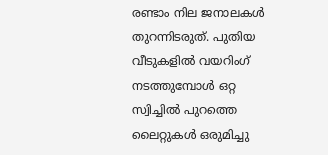രണ്ടാം നില ജനാലകള്‍ തുറന്നിടരുത്. പുതിയ വീടുകളില്‍ വയറിംഗ് നടത്തുമ്പോള്‍ ഒറ്റ സ്വിച്ചില്‍ പുറത്തെ ലൈറ്റുകള്‍ ഒരുമിച്ചു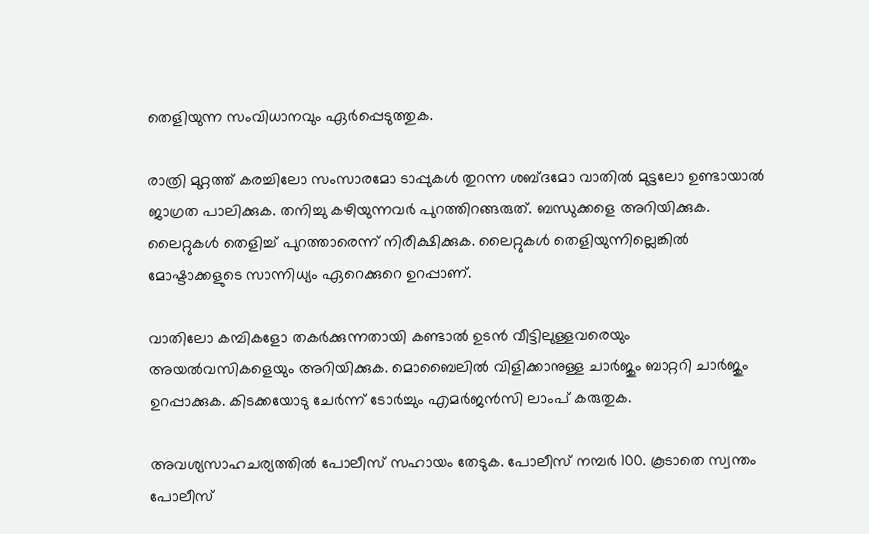തെളിയുന്ന സംവിധാനവും ഏര്‍പ്പെടുത്തുക.

രാത്രി മുറ്റത്ത് കരച്ചിലോ സംസാരമോ ടാപ്പുകള്‍ തുറന്ന ശബ്ദമോ വാതില്‍ മുട്ടലോ ഉണ്ടായാല്‍ ജാഗ്രത പാലിക്കുക. തനിച്ചു കഴിയുന്നവര്‍ പുറത്തിറങ്ങരുത്. ബന്ധുക്കളെ അറിയിക്കുക. ലൈറ്റുകള്‍ തെളിച്ച് പുറത്താരെന്ന് നിരീക്ഷിക്കുക. ലൈറ്റുകള്‍ തെളിയുന്നില്ലെങ്കില്‍ മോഷ്ടാക്കളുടെ സാന്നിധ്യം ഏറെക്കുറെ ഉറപ്പാണ്.

വാതിലോ കമ്പികളോ തകര്‍ക്കുന്നതായി കണ്ടാല്‍ ഉടന്‍ വീട്ടിലുള്ളവരെയും അയല്‍വസികളെയും അറിയിക്കുക. മൊബൈലില്‍ വിളിക്കാനുള്ള ചാര്‍ജും ബാറ്ററി ചാര്‍ജും ഉറപ്പാക്കുക. കിടക്കയോടു ചേര്‍ന്ന് ടോര്‍ച്ചും എമര്‍ജന്‍സി ലാംപ് കരുതുക.

അവശ്യസാഹചര്യത്തില്‍ പോലീസ് സഹായം തേടുക. പോലീസ് നമ്പര്‍ 100. കൂടാതെ സ്വന്തം പോലീസ്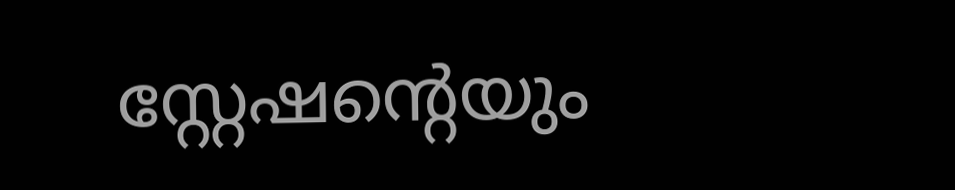സ്റ്റേഷന്റെയും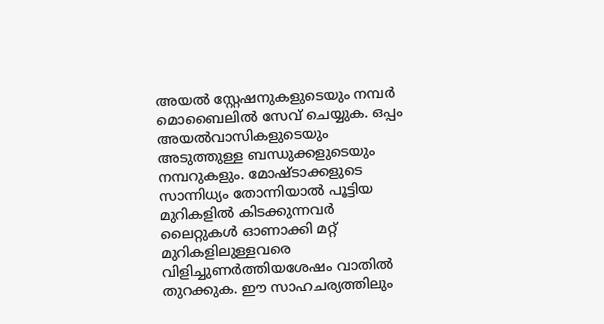അയല്‍ സ്റ്റേഷനുകളുടെയും നമ്പര്‍ മൊബൈലില്‍ സേവ് ചെയ്യുക. ഒപ്പം അയല്‍വാസികളുടെയും അടുത്തുള്ള ബന്ധുക്കളുടെയും നമ്പറുകളും. മോഷ്ടാക്കളുടെ സാന്നിധ്യം തോന്നിയാല്‍ പൂട്ടിയ മുറികളില്‍ കിടക്കുന്നവര്‍ ലൈറ്റുകള്‍ ഓണാക്കി മറ്റ് മുറികളിലുള്ളവരെ വിളിച്ചുണര്‍ത്തിയശേഷം വാതില്‍ തുറക്കുക. ഈ സാഹചര്യത്തിലും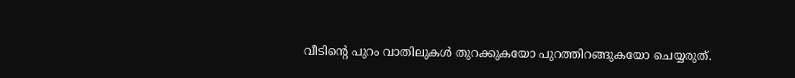വീടിന്റെ പുറം വാതിലുകള്‍ തുറക്കുകയോ പുറത്തിറങ്ങുകയോ ചെയ്യരുത്.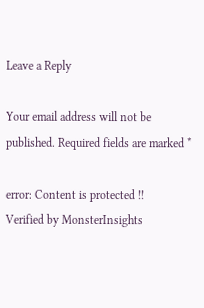Leave a Reply

Your email address will not be published. Required fields are marked *

error: Content is protected !!
Verified by MonsterInsights